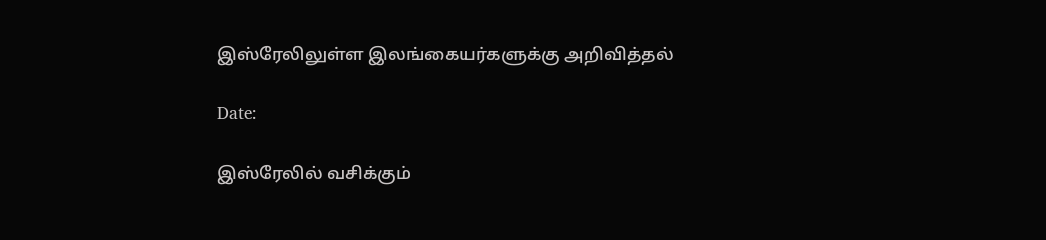இஸ்ரேலிலுள்ள இலங்கையர்களுக்கு அறிவித்தல்

Date:

இஸ்ரேலில் வசிக்கும்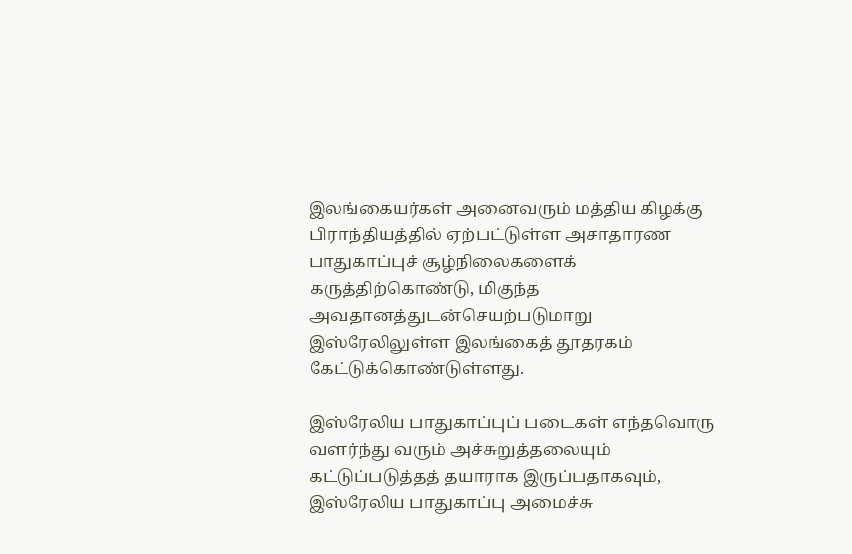இலங்கையர்கள் அனைவரும் மத்திய கிழக்கு பிராந்தியத்தில் ஏற்பட்டுள்ள அசாதாரண பாதுகாப்புச் சூழ்நிலைகளைக் கருத்திற்கொண்டு, மிகுந்த அவதானத்துடன்செயற்படுமாறு இஸ்ரேலிலுள்ள இலங்கைத் தூதரகம் கேட்டுக்கொண்டுள்ளது.

இஸ்ரேலிய பாதுகாப்புப் படைகள் எந்தவொரு வளர்ந்து வரும் அச்சுறுத்தலையும் கட்டுப்படுத்தத் தயாராக இருப்பதாகவும், இஸ்ரேலிய பாதுகாப்பு அமைச்சு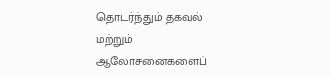தொடர்ந்தும் தகவல் மற்றும் ஆலோசனைகளைப்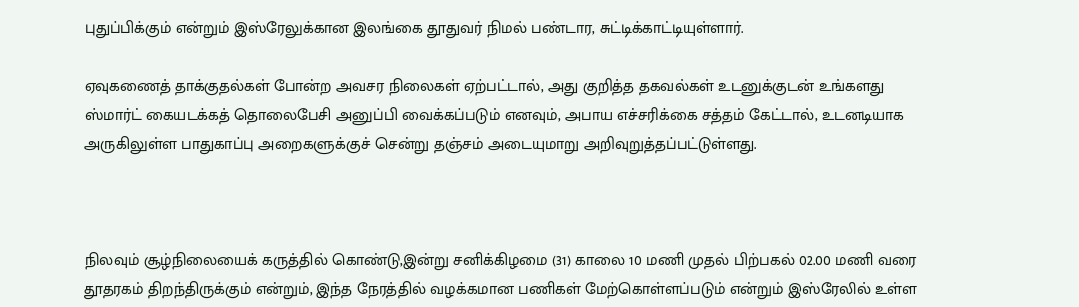புதுப்பிக்கும் என்றும் இஸ்ரேலுக்கான இலங்கை தூதுவர் நிமல் பண்டார, சுட்டிக்காட்டியுள்ளார்.

ஏவுகணைத் தாக்குதல்கள் போன்ற அவசர நிலைகள் ஏற்பட்டால், அது குறித்த தகவல்கள் உடனுக்குடன் உங்களது ஸ்மார்ட் கையடக்கத் தொலைபேசி அனுப்பி வைக்கப்படும் எனவும், அபாய எச்சரிக்கை சத்தம் கேட்டால், உடனடியாக அருகிலுள்ள பாதுகாப்பு அறைகளுக்குச் சென்று தஞ்சம் அடையுமாறு அறிவுறுத்தப்பட்டுள்ளது.



நிலவும் சூழ்நிலையைக் கருத்தில் கொண்டு,இன்று சனிக்கிழமை (31) காலை 10 மணி முதல் பிற்பகல் 02.00 மணி வரை தூதரகம் திறந்திருக்கும் என்றும், இந்த நேரத்தில் வழக்கமான பணிகள் மேற்கொள்ளப்படும் என்றும் இஸ்ரேலில் உள்ள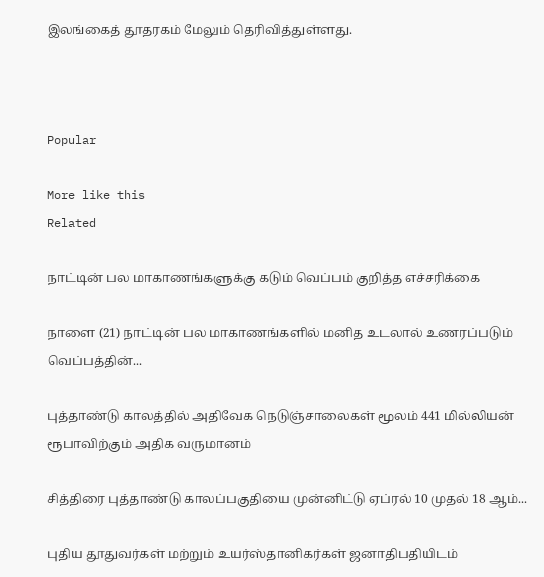இலங்கைத் தூதரகம் மேலும் தெரிவித்துள்ளது.



Popular

More like this
Related

நாட்டின் பல மாகாணங்களுக்கு கடும் வெப்பம் குறித்த எச்சரிக்கை

நாளை (21) நாட்டின் பல மாகாணங்களில் மனித உடலால் உணரப்படும் வெப்பத்தின்...

புத்தாண்டு காலத்தில் அதிவேக நெடுஞ்சாலைகள் மூலம் 441 மில்லியன் ரூபாவிற்கும் அதிக வருமானம்

சித்திரை புத்தாண்டு காலப்பகுதியை முன்னிட்டு ஏப்ரல் 10 முதல் 18 ஆம்...

புதிய தூதுவர்கள் மற்றும் உயர்ஸ்தானிகர்கள் ஜனாதிபதியிடம்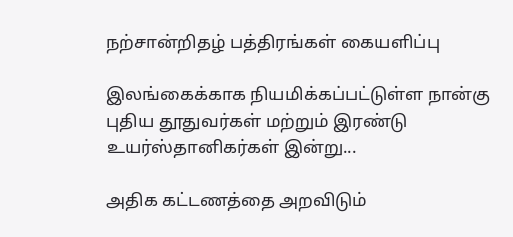நற்சான்றிதழ் பத்திரங்கள் கையளிப்பு

இலங்கைக்காக நியமிக்கப்பட்டுள்ள நான்கு புதிய தூதுவர்கள் மற்றும் இரண்டு உயர்ஸ்தானிகர்கள் இன்று...

அதிக கட்டணத்தை அறவிடும்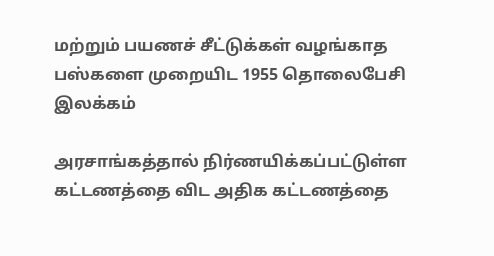மற்றும் பயணச் சீட்டுக்கள் வழங்காத பஸ்களை முறையிட 1955 தொலைபேசி இலக்கம்

அரசாங்கத்தால் நிர்ணயிக்கப்பட்டுள்ள கட்டணத்தை விட அதிக கட்டணத்தை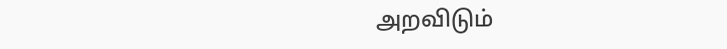அறவிடும்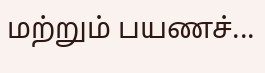மற்றும் பயணச்...